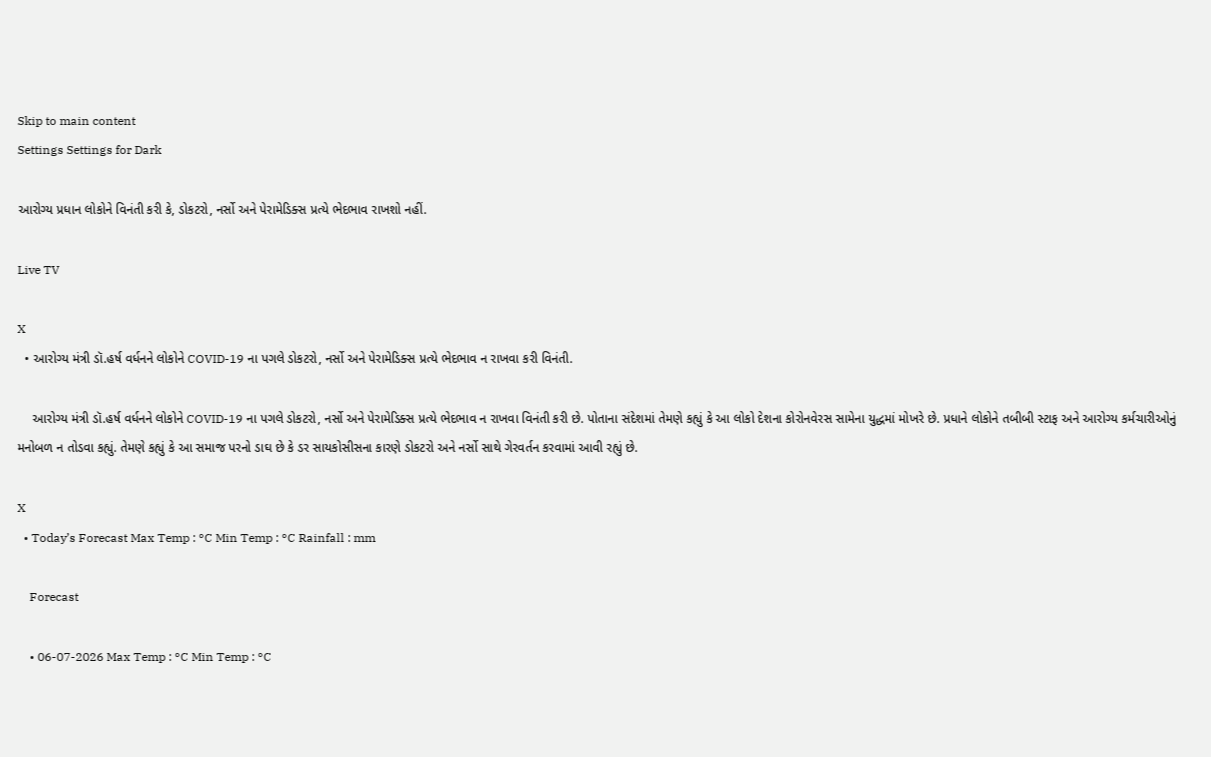Skip to main content
Settings Settings for Dark

આરોગ્ય પ્રધાન લોકોને વિનંતી કરી કે, ડોકટરો, નર્સો અને પેરામેડિક્સ પ્રત્યે ભેદભાવ રાખશો નહીં.

Live TV

X
  • આરોગ્ય મંત્રી ડૉ.હર્ષ વર્ધનને લોકોને COVID-19 ના પગલે ડોકટરો, નર્સો અને પેરામેડિક્સ પ્રત્યે ભેદભાવ ન રાખવા કરી વિનંતી.

    આરોગ્ય મંત્રી ડૉ.હર્ષ વર્ધનને લોકોને COVID-19 ના પગલે ડોકટરો, નર્સો અને પેરામેડિક્સ પ્રત્યે ભેદભાવ ન રાખવા વિનંતી કરી છે. પોતાના સંદેશમાં તેમણે કહ્યું કે આ લોકો દેશના કોરોનવેરસ સામેના યુદ્ધમાં મોખરે છે. પ્રધાને લોકોને તબીબી સ્ટાફ અને આરોગ્ય કર્મચારીઓનું મનોબળ ન તોડવા કહ્યું. તેમણે કહ્યું કે આ સમાજ પરનો ડાઘ છે કે ડર સાયકોસીસના કારણે ડોકટરો અને નર્સો સાથે ગેરવર્તન કરવામાં આવી રહ્યું છે.

X
  • Today’s Forecast Max Temp : °C Min Temp : °C Rainfall : mm

    Forecast

    • 06-07-2026 Max Temp : °C Min Temp : °C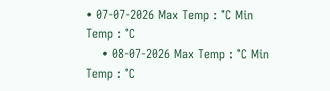• 07-07-2026 Max Temp : °C Min Temp : °C
    • 08-07-2026 Max Temp : °C Min Temp : °C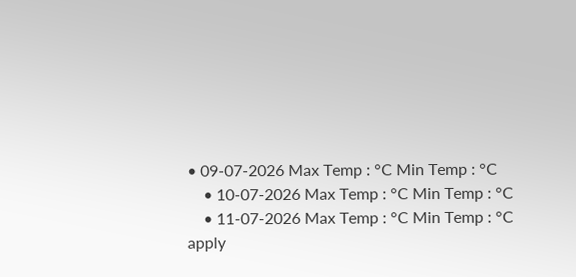• 09-07-2026 Max Temp : °C Min Temp : °C
    • 10-07-2026 Max Temp : °C Min Temp : °C
    • 11-07-2026 Max Temp : °C Min Temp : °C
apply